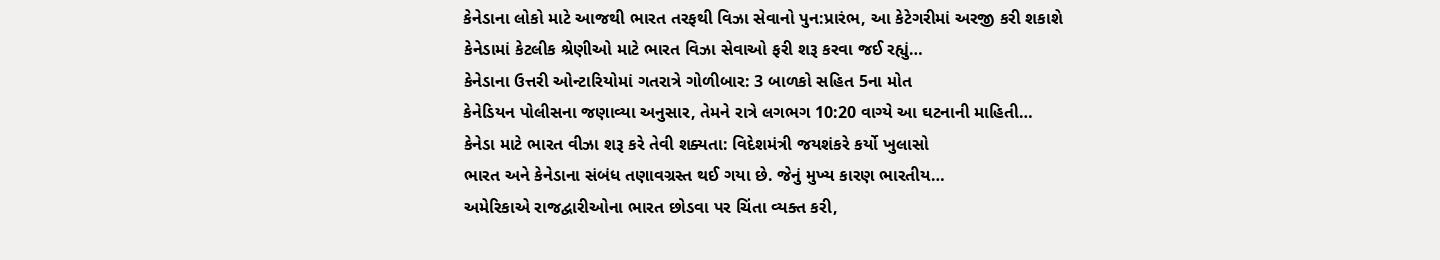કેનેડાના લોકો માટે આજથી ભારત તરફથી વિઝા સેવાનો પુન:પ્રારંભ, આ કેટેગરીમાં અરજી કરી શકાશે
કેનેડામાં કેટલીક શ્રેણીઓ માટે ભારત વિઝા સેવાઓ ફરી શરૂ કરવા જઈ રહ્યું…
કેનેડાના ઉત્તરી ઓન્ટારિયોમાં ગતરાત્રે ગોળીબાર: 3 બાળકો સહિત 5ના મોત
કેનેડિયન પોલીસના જણાવ્યા અનુસાર, તેમને રાત્રે લગભગ 10:20 વાગ્યે આ ઘટનાની માહિતી…
કેનેડા માટે ભારત વીઝા શરૂ કરે તેવી શક્યતા: વિદેશમંત્રી જયશંકરે કર્યો ખુલાસો
ભારત અને કેનેડાના સંબંધ તણાવગ્રસ્ત થઈ ગયા છે. જેનું મુખ્ય કારણ ભારતીય…
અમેરિકાએ રાજદ્વારીઓના ભારત છોડવા પર ચિંતા વ્યક્ત કરી,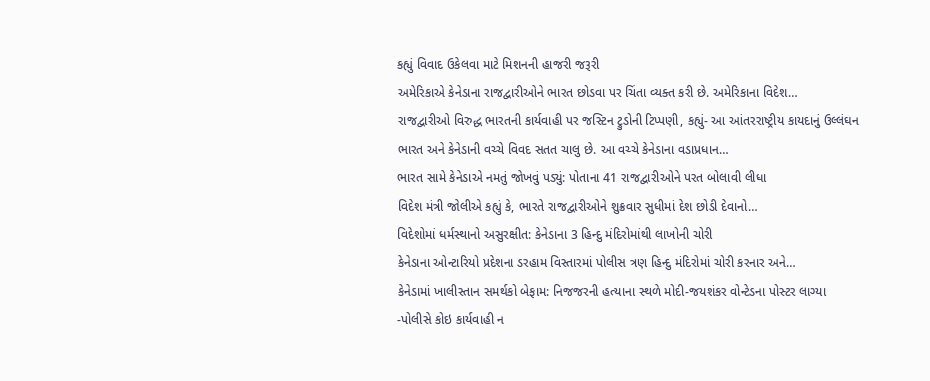કહ્યું વિવાદ ઉકેલવા માટે મિશનની હાજરી જરૂરી
અમેરિકાએ કેનેડાના રાજદ્વારીઓને ભારત છોડવા પર ચિંતા વ્યક્ત કરી છે. અમેરિકાના વિદેશ…
રાજદ્વારીઓ વિરુદ્ધ ભારતની કાર્યવાહી પર જસ્ટિન ટ્રુડોની ટિપ્પણી, કહ્યું- આ આંતરરાષ્ટ્રીય કાયદાનું ઉલ્લંઘન
ભારત અને કેનેડાની વચ્ચે વિવદ સતત ચાલુ છે. આ વચ્ચે કેનેડાના વડાપ્રધાન…
ભારત સામે કેનેડાએ નમતું જોખવું પડ્યું: પોતાના 41 રાજદ્વારીઓને પરત બોલાવી લીધા
વિદેશ મંત્રી જોલીએ કહ્યું કે, ભારતે રાજદ્વારીઓને શુક્રવાર સુધીમાં દેશ છોડી દેવાનો…
વિદેશોમાં ધર્મસ્થાનો અસુરક્ષીત: કેનેડાના 3 હિન્દુ મંદિરોમાંથી લાખોની ચોરી
કેનેડાના ઓન્ટારિયો પ્રદેશના ડરહામ વિસ્તારમાં પોલીસ ત્રણ હિન્દુ મંદિરોમાં ચોરી કરનાર અને…
કેનેડામાં ખાલીસ્તાન સમર્થકો બેફામ: નિજજરની હત્યાના સ્થળે મોદી-જયશંકર વોન્ટેડના પોસ્ટર લાગ્યા
-પોલીસે કોઇ કાર્યવાહી ન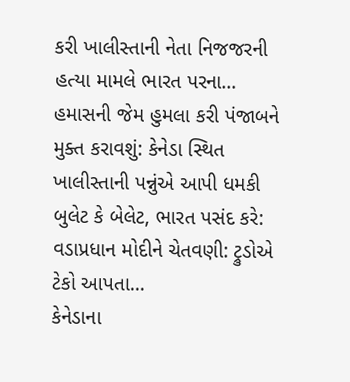કરી ખાલીસ્તાની નેતા નિજજરની હત્યા મામલે ભારત પરના…
હમાસની જેમ હુમલા કરી પંજાબને મુક્ત કરાવશું: કેનેડા સ્થિત ખાલીસ્તાની પન્નુંએ આપી ધમકી
બુલેટ કે બેલેટ, ભારત પસંદ કરે: વડાપ્રધાન મોદીને ચેતવણી: ટ્રુડોએ ટેકો આપતા…
કેનેડાના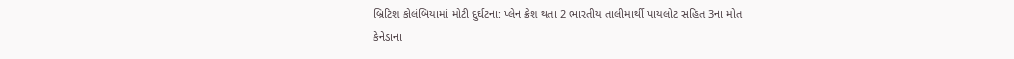બ્રિટિશ કોલંબિયામાં મોટી દુર્ઘટના: પ્લેન ક્રેશ થતા 2 ભારતીય તાલીમાર્થી પાયલોટ સહિત 3ના મોત
કેનેડાના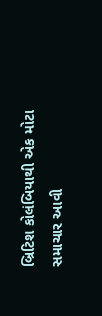બ્રિટિશ કોલંબિયાથી એક મોટા સમાચાર આવી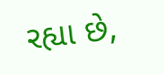રહ્યા છે,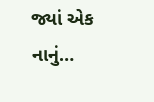જ્યાં એક નાનું…